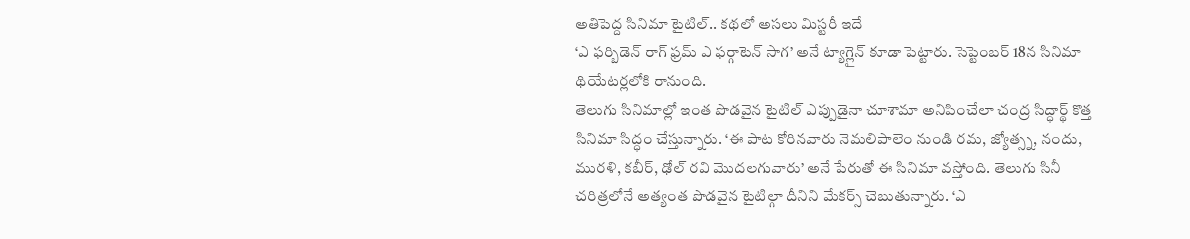అతిపెద్ద సినిమా టైటిల్.. కథలో అసలు మిస్టరీ ఇదే
‘ఎ ఫర్బిడెన్ రాగ్ ఫ్రమ్ ఎ ఫర్గాటెన్ సాగ’ అనే ట్యాగ్లైన్ కూడా పెట్టారు. సెప్టెంబర్ 18న సినిమా థియేటర్లలోకి రానుంది.
తెలుగు సినిమాల్లో ఇంత పొడవైన టైటిల్ ఎప్పుడైనా చూశామా అనిపించేలా చంద్ర సిద్ధార్థ్ కొత్త సినిమా సిద్ధం చేస్తున్నారు. ‘ఈ పాట కోరినవారు నెమలిపాలెం నుండి రమ, జ్యోత్స్న, నందు, మురళి, కబీర్, ఢోల్ రవి మొదలగువారు’ అనే పేరుతో ఈ సినిమా వస్తోంది. తెలుగు సినీ చరిత్రలోనే అత్యంత పొడవైన టైటిల్గా దీనిని మేకర్స్ చెబుతున్నారు. ‘ఎ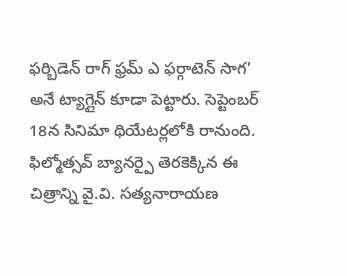ఫర్బిడెన్ రాగ్ ఫ్రమ్ ఎ ఫర్గాటెన్ సాగ’ అనే ట్యాగ్లైన్ కూడా పెట్టారు. సెప్టెంబర్ 18న సినిమా థియేటర్లలోకి రానుంది.
ఫిల్మోత్సవ్ బ్యానర్పై తెరకెక్కిన ఈ చిత్రాన్ని వై.వి. సత్యనారాయణ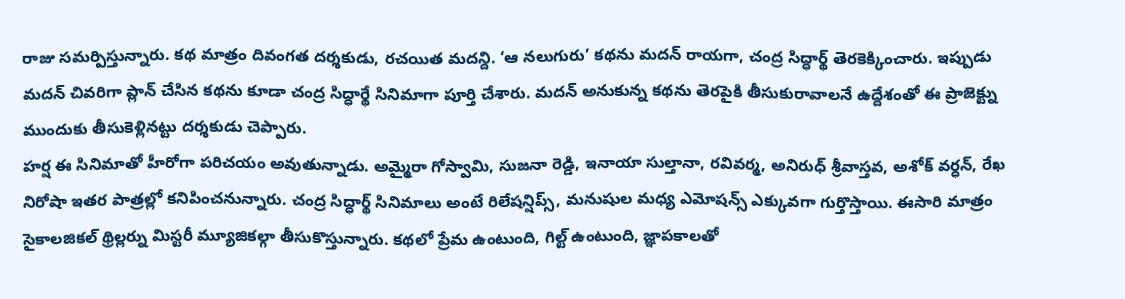రాజు సమర్పిస్తున్నారు. కథ మాత్రం దివంగత దర్శకుడు, రచయిత మదన్ది. ‘ఆ నలుగురు’ కథను మదన్ రాయగా, చంద్ర సిద్ధార్థ్ తెరకెక్కించారు. ఇప్పుడు మదన్ చివరిగా ప్లాన్ చేసిన కథను కూడా చంద్ర సిద్ధార్థే సినిమాగా పూర్తి చేశారు. మదన్ అనుకున్న కథను తెరపైకి తీసుకురావాలనే ఉద్దేశంతో ఈ ప్రాజెక్ట్ను ముందుకు తీసుకెళ్లినట్టు దర్శకుడు చెప్పారు.
హర్ష ఈ సినిమాతో హీరోగా పరిచయం అవుతున్నాడు. అమ్మైరా గోస్వామి, సుజనా రెడ్డి, ఇనాయా సుల్తానా, రవివర్మ, అనిరుధ్ శ్రీవాస్తవ, అశోక్ వర్ధన్, రేఖ నిరోషా ఇతర పాత్రల్లో కనిపించనున్నారు. చంద్ర సిద్ధార్థ్ సినిమాలు అంటే రిలేషన్షిప్స్, మనుషుల మధ్య ఎమోషన్స్ ఎక్కువగా గుర్తొస్తాయి. ఈసారి మాత్రం సైకాలజికల్ థ్రిల్లర్ను మిస్టరీ మ్యూజికల్గా తీసుకొస్తున్నారు. కథలో ప్రేమ ఉంటుంది, గిల్ట్ ఉంటుంది, జ్ఞాపకాలతో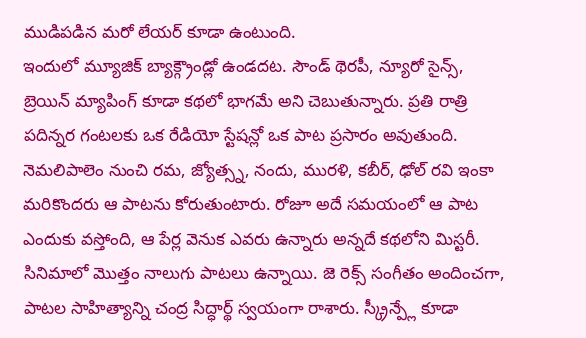ముడిపడిన మరో లేయర్ కూడా ఉంటుంది.
ఇందులో మ్యూజిక్ బ్యాక్గ్రౌండ్లో ఉండదట. సౌండ్ థెరపీ, న్యూరో సైన్స్, బ్రెయిన్ మ్యాపింగ్ కూడా కథలో భాగమే అని చెబుతున్నారు. ప్రతి రాత్రి పదిన్నర గంటలకు ఒక రేడియో స్టేషన్లో ఒక పాట ప్రసారం అవుతుంది. నెమలిపాలెం నుంచి రమ, జ్యోత్స్న, నందు, మురళి, కబీర్, ఢోల్ రవి ఇంకా మరికొందరు ఆ పాటను కోరుతుంటారు. రోజూ అదే సమయంలో ఆ పాట ఎందుకు వస్తోంది, ఆ పేర్ల వెనుక ఎవరు ఉన్నారు అన్నదే కథలోని మిస్టరీ.
సినిమాలో మొత్తం నాలుగు పాటలు ఉన్నాయి. జె రెక్స్ సంగీతం అందించగా, పాటల సాహిత్యాన్ని చంద్ర సిద్ధార్థ్ స్వయంగా రాశారు. స్క్రీన్ప్లే కూడా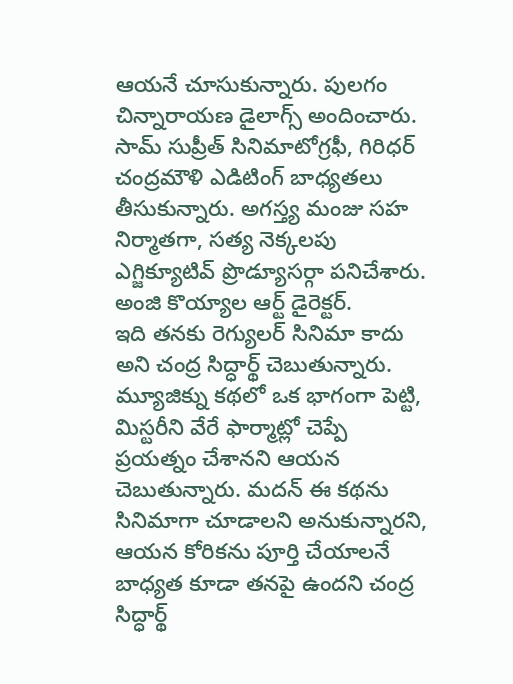ఆయనే చూసుకున్నారు. పులగం చిన్నారాయణ డైలాగ్స్ అందించారు. సామ్ సుప్రీత్ సినిమాటోగ్రఫీ, గిరిధర్ చంద్రమౌళి ఎడిటింగ్ బాధ్యతలు తీసుకున్నారు. అగస్త్య మంజు సహ నిర్మాతగా, సత్య నెక్కలపు ఎగ్జిక్యూటివ్ ప్రొడ్యూసర్గా పనిచేశారు. అంజి కొయ్యాల ఆర్ట్ డైరెక్టర్.
ఇది తనకు రెగ్యులర్ సినిమా కాదు అని చంద్ర సిద్ధార్థ్ చెబుతున్నారు. మ్యూజిక్ను కథలో ఒక భాగంగా పెట్టి, మిస్టరీని వేరే ఫార్మాట్లో చెప్పే ప్రయత్నం చేశానని ఆయన చెబుతున్నారు. మదన్ ఈ కథను సినిమాగా చూడాలని అనుకున్నారని, ఆయన కోరికను పూర్తి చేయాలనే బాధ్యత కూడా తనపై ఉందని చంద్ర సిద్ధార్థ్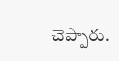చెప్పారు.